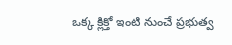ఒక్క క్లిక్తో ఇంటి నుంచే ప్రభుత్వ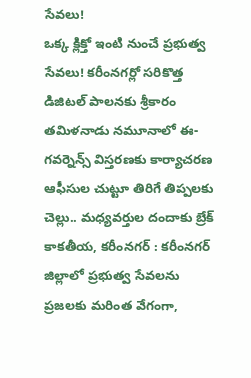సేవలు!
ఒక్క క్లిక్తో ఇంటి నుంచే ప్రభుత్వ సేవలు! కరీంనగర్లో సరికొత్త డిజిటల్ పాలనకు శ్రీకారం తమిళనాడు నమూనాలో ఈ-గవర్నెన్స్ విస్తరణకు కార్యాచరణ ఆఫీసుల చుట్టూ తిరిగే తిప్పలకు చెల్లు.. మధ్యవర్తుల దందాకు బ్రేక్ కాకతీయ, కరీంనగర్ : కరీంనగర్ జిల్లాలో ప్రభుత్వ సేవలను ప్రజలకు మరింత వేగంగా,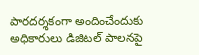పారదర్శకంగా అందించేందుకు అధికారులు డిజిటల్ పాలనపై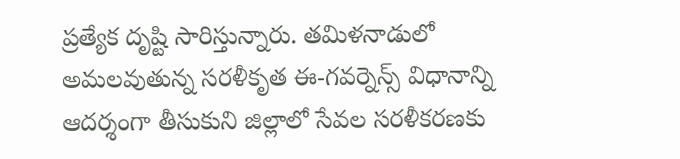ప్రత్యేక దృష్టి సారిస్తున్నారు. తమిళనాడులో అమలవుతున్న సరళీకృత ఈ-గవర్నెన్స్ విధానాన్ని ఆదర్శంగా తీసుకుని జిల్లాలో సేవల సరళీకరణకు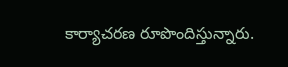కార్యాచరణ రూపొందిస్తున్నారు.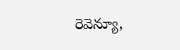రెవెన్యూ,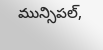మున్సిపల్,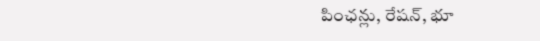పింఛన్లు, రేషన్, భూ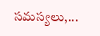సమస్యలు,...